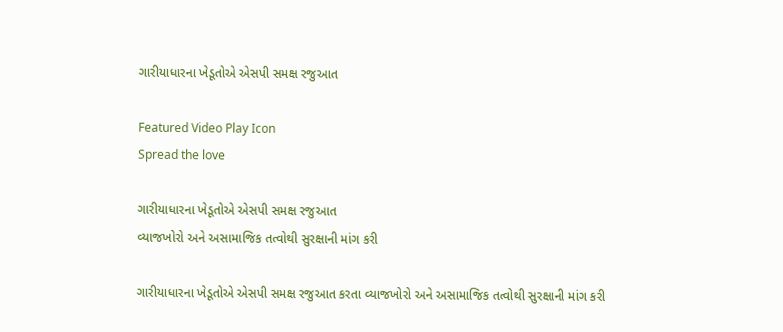ગારીયાધારના ખેડૂતોએ એસપી સમક્ષ રજુઆત

Featured Video Play Icon
Spread the love

ગારીયાધારના ખેડૂતોએ એસપી સમક્ષ રજુઆત
વ્યાજખોરો અને અસામાજિક તત્વોથી સુરક્ષાની માંગ કરી

ગારીયાધારના ખેડૂતોએ એસપી સમક્ષ રજુઆત કરતા વ્યાજખોરો અને અસામાજિક તત્વોથી સુરક્ષાની માંગ કરી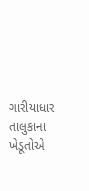ગારીયાધાર તાલુકાના ખેડૂતોએ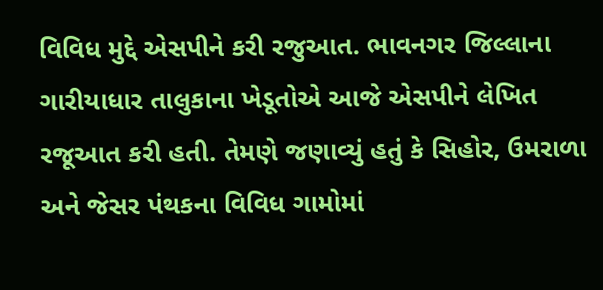વિવિધ મુદ્દે એસપીને કરી રજુઆત. ભાવનગર જિલ્લાના ગારીયાધાર તાલુકાના ખેડૂતોએ આજે એસપીને લેખિત રજૂઆત કરી હતી. તેમણે જણાવ્યું હતું કે સિહોર, ઉમરાળા અને જેસર પંથકના વિવિધ ગામોમાં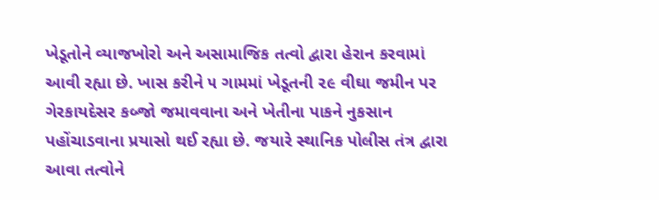ખેડૂતોને વ્યાજખોરો અને અસામાજિક તત્વો દ્વારા હેરાન કરવામાં આવી રહ્યા છે. ખાસ કરીને ૫ ગામમાં ખેડૂતની ૨૯ વીઘા જમીન પર ગેરકાયદેસર કબ્જો જમાવવાના અને ખેતીના પાકને નુકસાન પહોંચાડવાના પ્રયાસો થઈ રહ્યા છે. જયારે સ્થાનિક પોલીસ તંત્ર દ્વારા આવા તત્વોને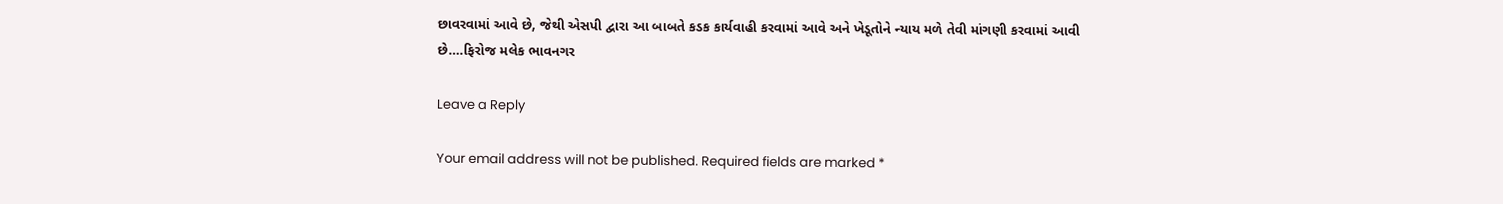છાવરવામાં આવે છે, જેથી એસપી દ્વારા આ બાબતે કડક કાર્યવાહી કરવામાં આવે અને ખેડૂતોને ન્યાય મળે તેવી માંગણી કરવામાં આવી છે….ફિરોજ મલેક ભાવનગર

Leave a Reply

Your email address will not be published. Required fields are marked *